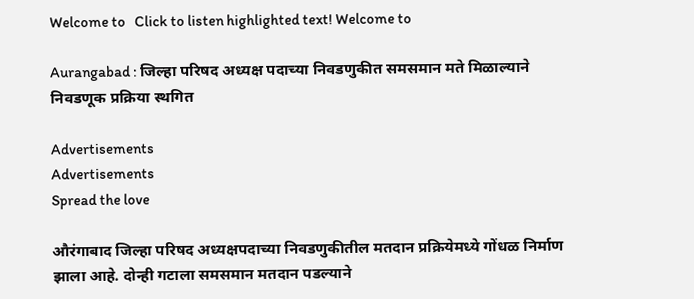Welcome to   Click to listen highlighted text! Welcome to

Aurangabad : जिल्हा परिषद अध्यक्ष पदाच्या निवडणुकीत समसमान मते मिळाल्याने निवडणूक प्रक्रिया स्थगित

Advertisements
Advertisements
Spread the love

औरंगाबाद जिल्हा परिषद अध्यक्षपदाच्या निवडणुकीतील मतदान प्रक्रियेमध्ये गोंधळ निर्माण झाला आहे. दोन्ही गटाला समसमान मतदान पडल्याने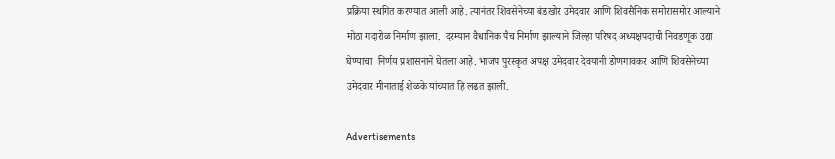प्रक्रिया स्थगित करण्यात आली आहे. त्यानंतर शिवसेनेच्या बंडखोर उमेदवार आणि शिवसैनिक समोरासमोर आल्याने मोठा गदारोळ निर्माण झाला.  दरम्यान वैधानिक पैच निर्माण झाल्याने जिल्हा परिषद अध्यक्षपदाची निवडणूक उद्या घेण्याचा  निर्णय प्रशासनाने घेतला आहे. भाजप पुरस्कृत अपक्ष उमेदवार देवयानी डोणगावकर आणि शिवसेनेच्या उमेदवार मीनाताई शेळके यांच्यात हि लढत झाली.

Advertisements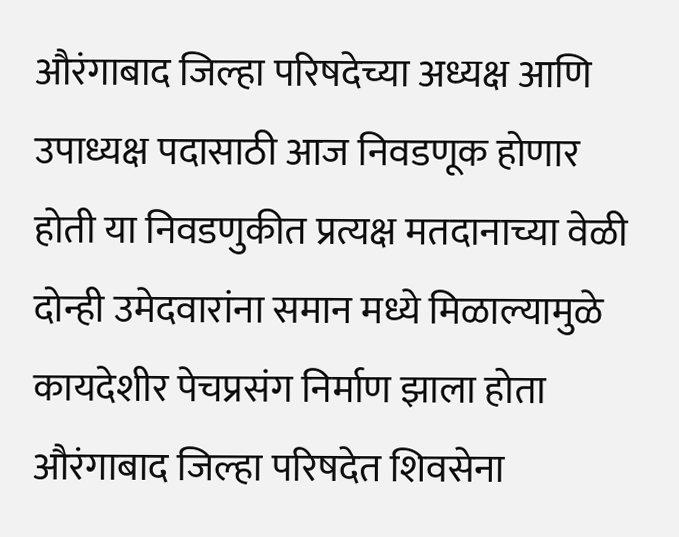औरंगाबाद जिल्हा परिषदेच्या अध्यक्ष आणि उपाध्यक्ष पदासाठी आज निवडणूक होणार होती या निवडणुकीत प्रत्यक्ष मतदानाच्या वेळी दोन्ही उमेदवारांना समान मध्ये मिळाल्यामुळे कायदेशीर पेचप्रसंग निर्माण झाला होता औरंगाबाद जिल्हा परिषदेत शिवसेना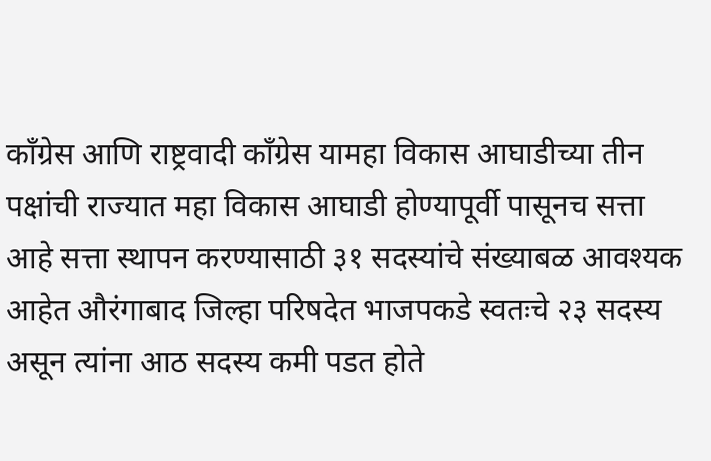काँग्रेस आणि राष्ट्रवादी काँग्रेस यामहा विकास आघाडीच्या तीन पक्षांची राज्यात महा विकास आघाडी होण्यापूर्वी पासूनच सत्ता आहे सत्ता स्थापन करण्यासाठी ३१ सदस्यांचे संख्याबळ आवश्यक आहेत औरंगाबाद जिल्हा परिषदेत भाजपकडे स्वतःचे २३ सदस्य असून त्यांना आठ सदस्य कमी पडत होते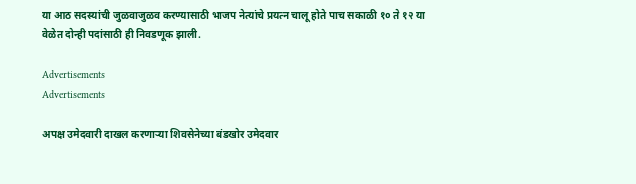या आठ सदस्यांची जुळवाजुळव करण्यासाठी भाजप नेत्यांचे प्रयत्न चालू होते पाच सकाळी १० ते १२ या वेळेत दोन्ही पदांसाठी ही निवडणूक झाली.

Advertisements
Advertisements

अपक्ष उमेदवारी दाखल करणाऱ्या शिवसेनेच्या बंडखोर उमेदवार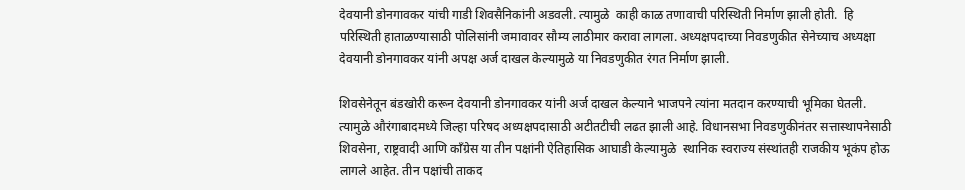देवयानी डोनगावकर यांची गाडी शिवसैनिकांनी अडवली. त्यामुळे  काही काळ तणावाची परिस्थिती निर्माण झाली होती.  हि परिस्थिती हाताळण्यासाठी पोलिसांनी जमावावर सौम्य लाठीमार करावा लागला. अध्यक्षपदाच्या निवडणुकीत सेनेच्याच अध्यक्षा देवयानी डोनगावकर यांनी अपक्ष अर्ज दाखल केल्यामुळे या निवडणुकीत रंगत निर्माण झाली.

शिवसेनेतून बंडखोरी करून देवयानी डोनगावकर यांनी अर्ज दाखल केल्याने भाजपने त्यांना मतदान करण्याची भूमिका घेतली. त्यामुळे औरंगाबादमध्ये जिल्हा परिषद अध्यक्षपदासाठी अटीतटीची लढत झाली आहे. विधानसभा निवडणुकीनंतर सत्तास्थापनेसाठी शिवसेना, राष्ट्रवादी आणि काँग्रेस या तीन पक्षांनी ऐतिहासिक आघाडी केल्यामुळे  स्थानिक स्वराज्य संस्थांतही राजकीय भूकंप होऊ लागले आहेत. तीन पक्षांची ताकद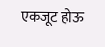एकजूट होऊ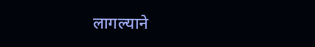लागल्याने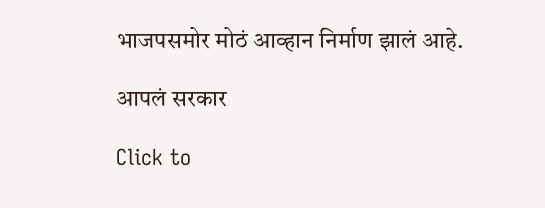भाजपसमोर मोठं आव्हान निर्माण झालं आहे.

आपलं सरकार

Click to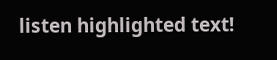listen highlighted text!